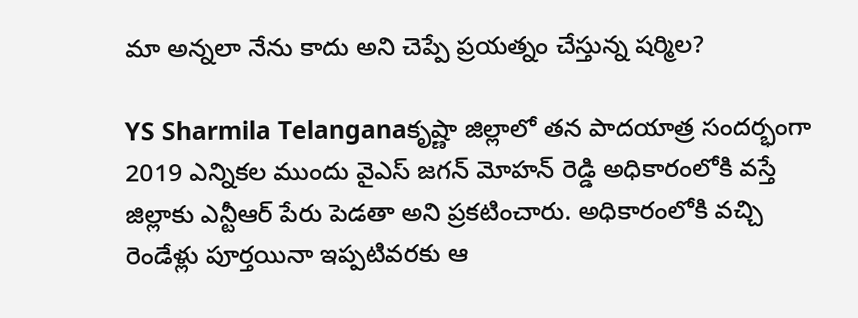మా అన్నలా నేను కాదు అని చెప్పే ప్రయత్నం చేస్తున్న షర్మిల?

YS Sharmila Telanganaకృష్ణా జిల్లాలో తన పాదయాత్ర సందర్భంగా 2019 ఎన్నికల ముందు వైఎస్ జగన్ మోహన్ రెడ్డి అధికారంలోకి వస్తే జిల్లాకు ఎన్టీఆర్ పేరు పెడతా అని ప్రకటించారు. అధికారంలోకి వచ్చి రెండేళ్లు పూర్తయినా ఇప్పటివరకు ఆ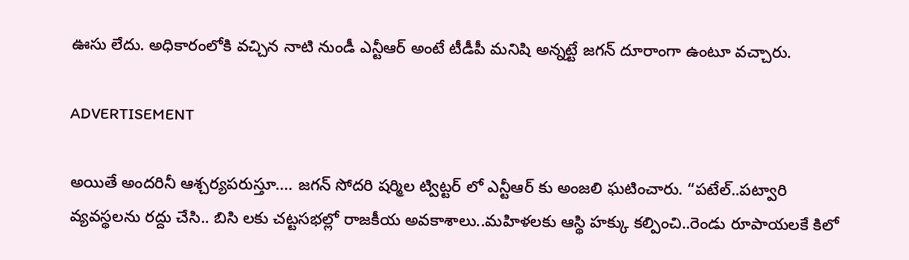ఊసు లేదు. అధికారంలోకి వచ్చిన నాటి నుండీ ఎన్టీఆర్ అంటే టీడీపీ మనిషి అన్నట్టే జగన్ దూరాంగా ఉంటూ వచ్చారు.

ADVERTISEMENT

అయితే అందరినీ ఆశ్చర్యపరుస్తూ…. జగన్ సోదరి షర్మిల ట్విట్టర్ లో ఎన్టీఆర్ కు అంజలి ఘటించారు. “పటేల్..పట్వారి వ్యవస్థలను రద్దు చేసి.. బిసి లకు చట్టసభల్లో రాజకీయ అవకాశాలు..మహిళలకు ఆస్థి హక్కు కల్పించి..రెండు రూపాయలకే కిలో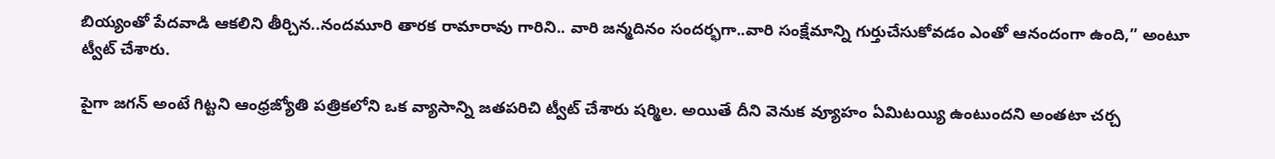బియ్యంతో పేదవాడి ఆకలిని తీర్చిన..నందమూరి తారక రామారావు గారిని.. వారి జన్మదినం సందర్భగా..వారి సంక్షేమాన్ని గుర్తుచేసుకోవడం ఎంతో ఆనందంగా ఉంది,” అంటూ ట్వీట్ చేశారు.

పైగా జగన్ అంటే గిట్టని ఆంధ్రజ్యోతి పత్రికలోని ఒక వ్యాసాన్ని జతపరిచి ట్వీట్ చేశారు షర్మిల. అయితే దీని వెనుక వ్యూహం ఏమిటయ్యి ఉంటుందని అంతటా చర్చ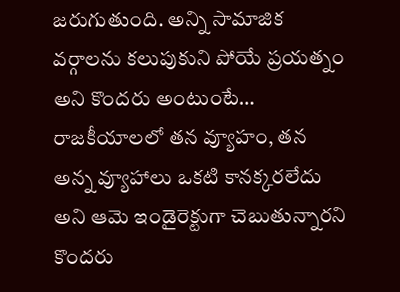జరుగుతుంది. అన్ని సామాజిక వర్గాలను కలుపుకుని పోయే ప్రయత్నం అని కొందరు అంటుంటే… రాజకీయాలలో తన వ్యూహం, తన అన్న వ్యూహాలు ఒకటి కానక్కరలేదు అని ఆమె ఇండైరెక్టుగా చెబుతున్నారని కొందరు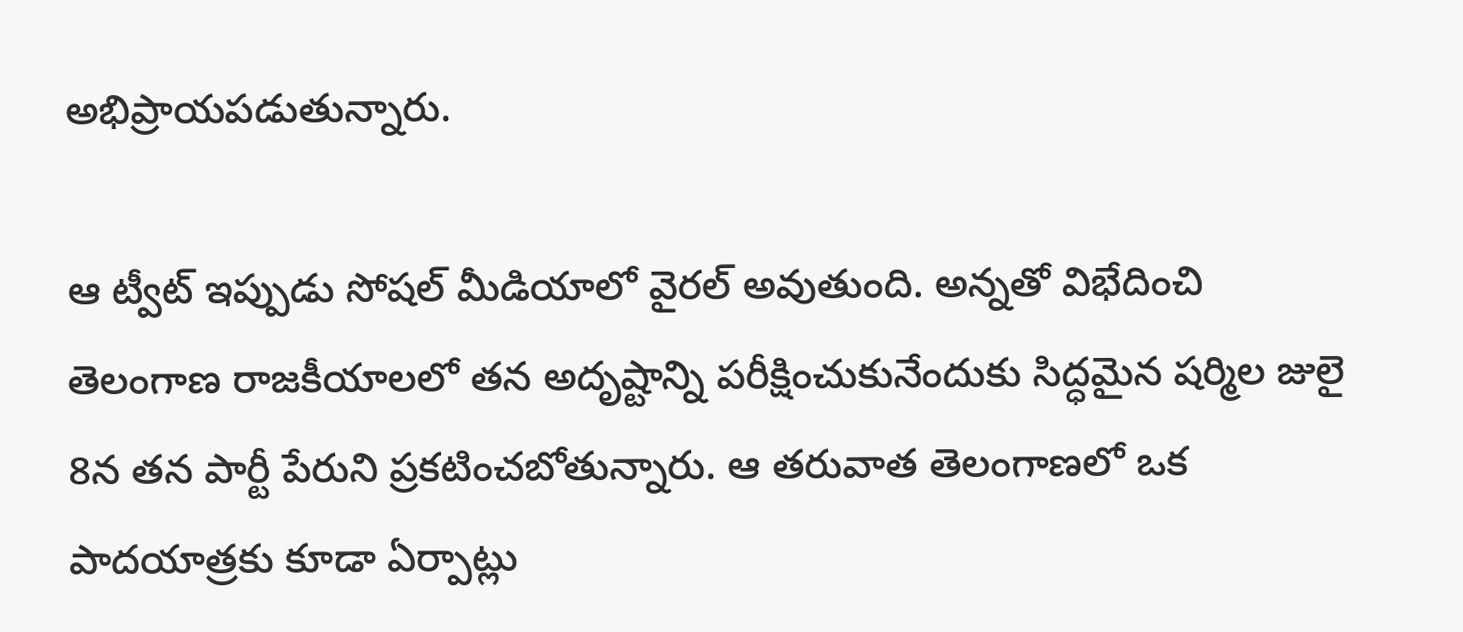అభిప్రాయపడుతున్నారు.

ఆ ట్వీట్ ఇప్పుడు సోషల్ మీడియాలో వైరల్ అవుతుంది. అన్నతో విభేదించి తెలంగాణ రాజకీయాలలో తన అదృష్టాన్ని పరీక్షించుకునేందుకు సిద్ధమైన షర్మిల జులై 8న తన పార్టీ పేరుని ప్రకటించబోతున్నారు. ఆ తరువాత తెలంగాణలో ఒక పాదయాత్రకు కూడా ఏర్పాట్లు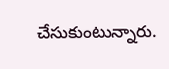చేసుకుంటున్నారు.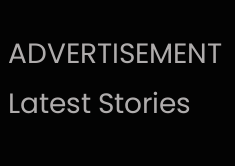ADVERTISEMENT
Latest Stories